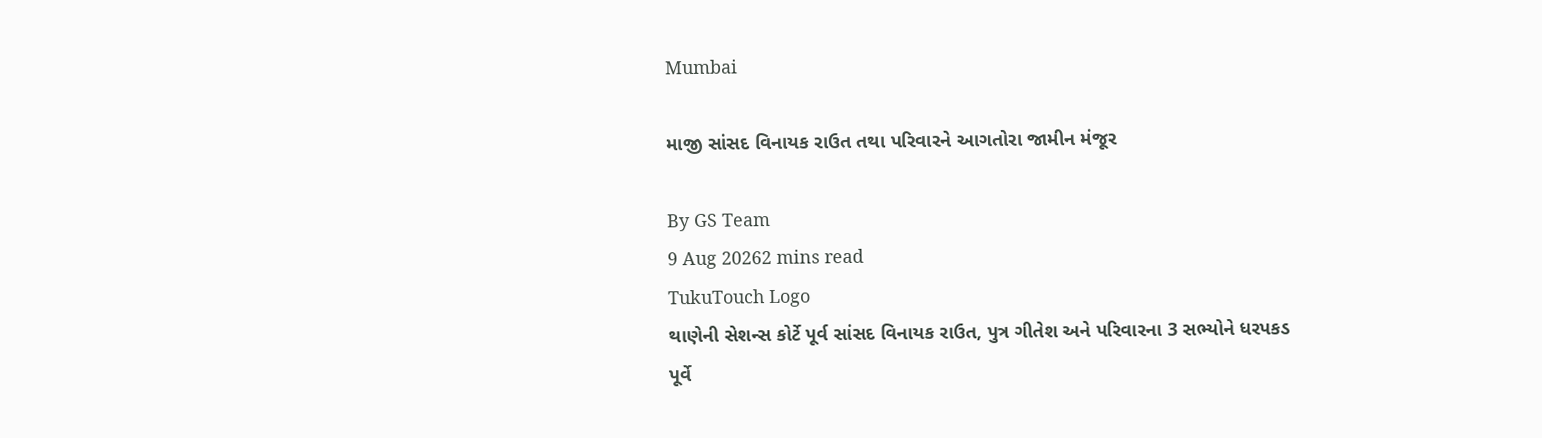Mumbai

માજી સાંસદ વિનાયક રાઉત તથા પરિવારને આગતોરા જામીન મંજૂર

By GS Team
9 Aug 20262 mins read
TukuTouch Logo
થાણેની સેશન્સ કોર્ટે પૂર્વ સાંસદ વિનાયક રાઉત, પુત્ર ગીતેશ અને પરિવારના 3 સભ્યોને ધરપકડ પૂર્વે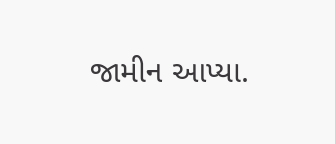જામીન આપ્યા.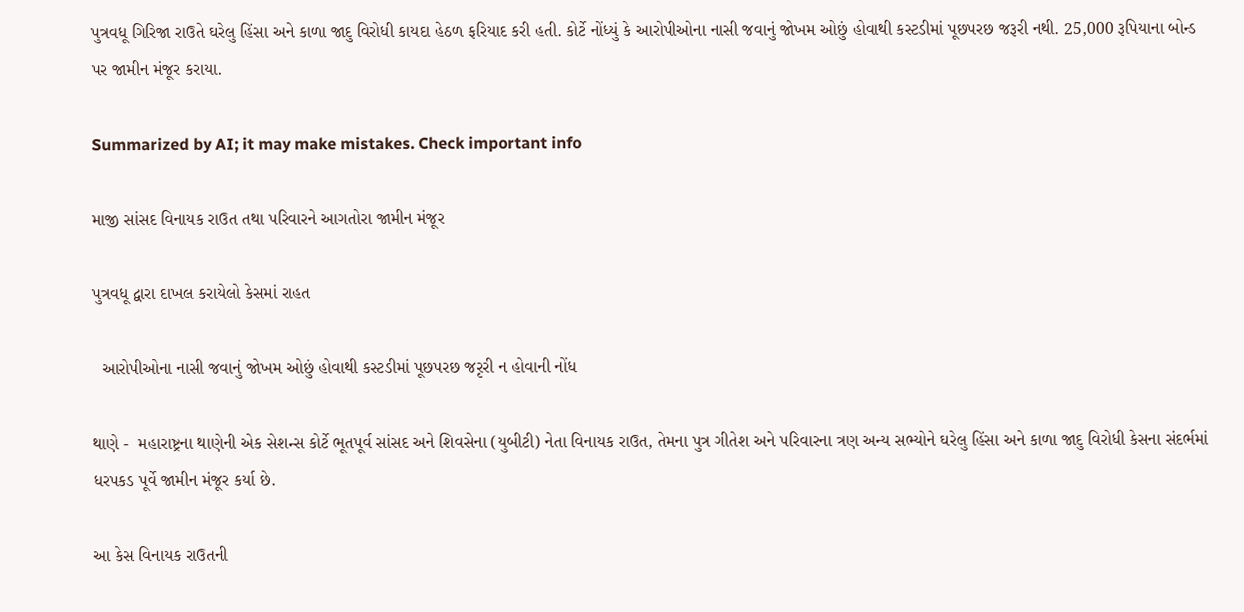પુત્રવધૂ ગિરિજા રાઉતે ઘરેલુ હિંસા અને કાળા જાદુ વિરોધી કાયદા હેઠળ ફરિયાદ કરી હતી. કોર્ટે નોંધ્યું કે આરોપીઓના નાસી જવાનું જોખમ ઓછું હોવાથી કસ્ટડીમાં પૂછપરછ જરૂરી નથી. 25,000 રૂપિયાના બોન્ડ પર જામીન મંજૂર કરાયા.

Summarized by AI; it may make mistakes. Check important info

માજી સાંસદ વિનાયક રાઉત તથા પરિવારને આગતોરા જામીન મંજૂર

પુત્રવધૂ દ્વારા દાખલ કરાયેલો કેસમાં રાહત

  આરોપીઓના નાસી જવાનું જોખમ ઓછું હોવાથી કસ્ટડીમાં પૂછપરછ જરૃરી ન હોવાની નોંધ

થાણે -  મહારાષ્ટ્રના થાણેની એક સેશન્સ કોર્ટે ભૂતપૂર્વ સાંસદ અને શિવસેના (યુબીટી) નેતા વિનાયક રાઉત, તેમના પુત્ર ગીતેશ અને પરિવારના ત્રણ અન્ય સભ્યોને ઘરેલુ હિંસા અને કાળા જાદુ વિરોધી કેસના સંદર્ભમાં ધરપકડ પૂર્વે જામીન મંજૂર કર્યા છે.

આ કેસ વિનાયક રાઉતની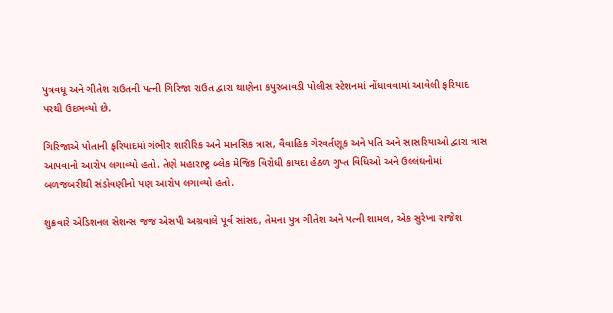પુત્રવધૂ અને ગીતેશ રાઉતની પત્ની ગિરિજા રાઉત દ્વારા થાણેના કપુરબાવડી પોલીસ સ્ટેશનમાં નોંધાવવામાં આવેલી ફરિયાદ પરથી ઉદભવ્યો છે.

ગિરિજાએ પોતાની ફરિયાદમાં ગંભીર શારીરિક અને માનસિક ત્રાસ, વૈવાહિક ગેરવર્તણૂક અને પતિ અને સાસરિયાઓ દ્વારા ત્રાસ આપવાનો આરોપ લગાવ્યો હતો. તેણે મહારાષ્ટ્ર બ્લેક મેજિક વિરોધી કાયદા હેઠળ ગુપ્ત વિધિઓ અને ઉલ્લંઘનોમાં બળજબરીથી સંડોવણીનો પણ આરોપ લગાવ્યો હતો.

શુક્રવારે એડિશનલ સેશન્સ જજ એસપી અગ્રવાલે પૂર્વ સાંસદ, તેમના પુત્ર ગીતેશ અને પત્ની શામલ, એક સુરેખા રાજેશ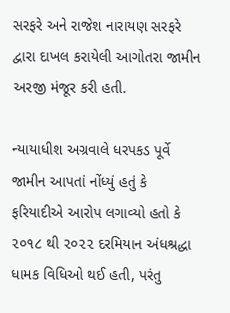સરફરે અને રાજેશ નારાયણ સરફરે દ્વારા દાખલ કરાયેલી આગોતરા જામીન અરજી મંજૂર કરી હતી.

ન્યાયાધીશ અગ્રવાલે ધરપકડ પૂર્વે જામીન આપતાં નોંધ્યું હતું કે ફરિયાદીએ આરોપ લગાવ્યો હતો કે ૨૦૧૮ થી ૨૦૨૨ દરમિયાન અંધશ્રદ્ધા ધામક વિધિઓ થઈ હતી, પરંતુ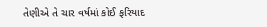તેણીએ તે ચાર વર્ષમાં કોઈ ફરિયાદ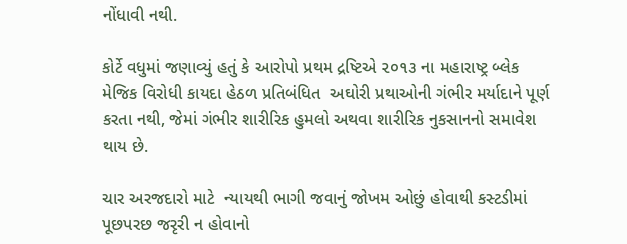નોંધાવી નથી.

કોર્ટે વધુમાં જણાવ્યું હતું કે આરોપો પ્રથમ દ્રષ્ટિએ ૨૦૧૩ ના મહારાષ્ટ્ર બ્લેક મેજિક વિરોધી કાયદા હેઠળ પ્રતિબંધિત  અઘોરી પ્રથાઓની ગંભીર મર્યાદાને પૂર્ણ કરતા નથી, જેમાં ગંભીર શારીરિક હુમલો અથવા શારીરિક નુકસાનનો સમાવેશ થાય છે.

ચાર અરજદારો માટે  ન્યાયથી ભાગી જવાનું જોખમ ઓછું હોવાથી કસ્ટડીમાં પૂછપરછ જરૃરી ન હોવાનો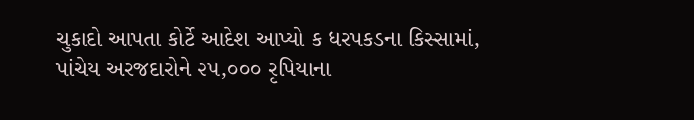ચુકાદો આપતા કોર્ટે આદેશ આપ્યો ક ધરપકડના કિસ્સામાં, પાંચેય અરજદારોને ૨૫,૦૦૦ રૃપિયાના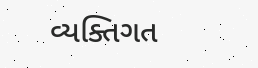વ્યક્તિગત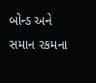બોન્ડ અને સમાન રકમના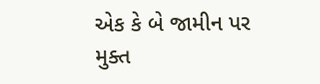એક કે બે જામીન પર મુક્ત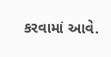કરવામાં આવે.